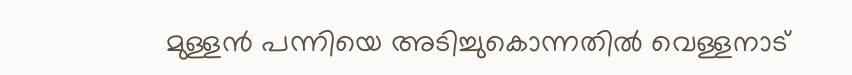മുള്ളന്‍ പന്നിയെ അടിച്ചുകൊന്നതിൽ വെള്ളനാട്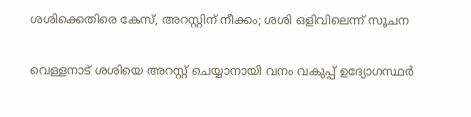ശശിക്കെതിരെ കേസ്, അറസ്റ്റിന് നീക്കം; ശശി ഒളിവിലെന്ന് സൂചന

വെള്ളനാട് ശശിയെ അറസ്റ്റ് ചെയ്യാനായി വനം വകുപ്പ് ഉദ്യോഗസ്ഥർ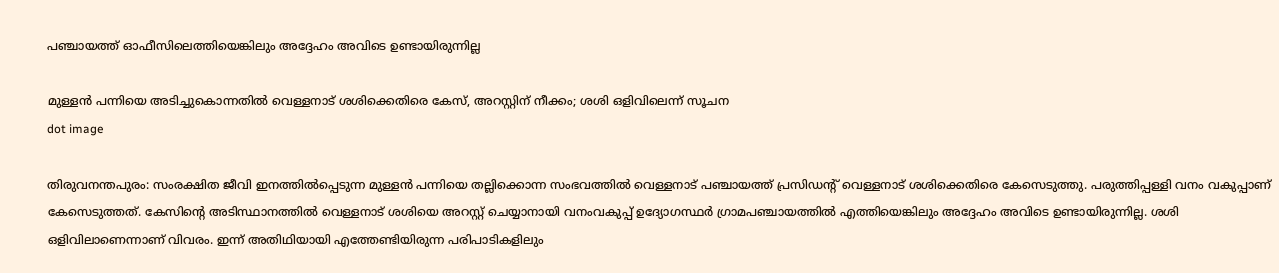പഞ്ചായത്ത് ഓഫീസിലെത്തിയെങ്കിലും അദ്ദേഹം അവിടെ ഉണ്ടായിരുന്നില്ല

മുള്ളന്‍ പന്നിയെ അടിച്ചുകൊന്നതിൽ വെള്ളനാട് ശശിക്കെതിരെ കേസ്, അറസ്റ്റിന് നീക്കം; ശശി ഒളിവിലെന്ന് സൂചന
dot image

തിരുവനന്തപുരം: സംരക്ഷിത ജീവി ഇനത്തിൽപ്പെടുന്ന മുള്ളൻ പന്നിയെ തല്ലിക്കൊന്ന സംഭവത്തിൽ വെള്ളനാട് പഞ്ചായത്ത് പ്രസിഡന്റ് വെള്ളനാട് ശശിക്കെതിരെ കേസെടുത്തു. പരുത്തിപ്പള്ളി വനം വകുപ്പാണ് കേസെടുത്തത്. കേസിന്റെ അടിസ്ഥാനത്തിൽ വെള്ളനാട് ശശിയെ അറസ്റ്റ് ചെയ്യാനായി വനംവകുപ്പ് ഉദ്യോഗസ്ഥർ ഗ്രാമപഞ്ചായത്തിൽ എത്തിയെങ്കിലും അദ്ദേഹം അവിടെ ഉണ്ടായിരുന്നില്ല. ശശി ഒളിവിലാണെന്നാണ് വിവരം. ഇന്ന് അതിഥിയായി എത്തേണ്ടിയിരുന്ന പരിപാടികളിലും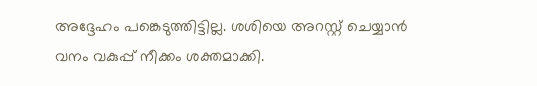അദ്ദേഹം പങ്കെടുത്തിട്ടില്ല. ശശിയെ അറസ്റ്റ് ചെയ്യാൻ വനം വകുപ്പ് നീക്കം ശക്തമാക്കി.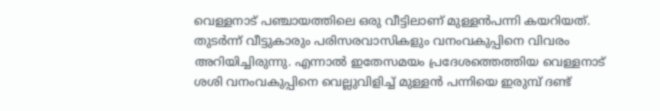വെള്ളനാട് പഞ്ചായത്തിലെ ഒരു വീട്ടിലാണ് മുള്ളൻപന്നി കയറിയത്. തുടർന്ന് വീട്ടുകാരും പരിസരവാസികളും വനംവകുപ്പിനെ വിവരം അറിയിച്ചിരുന്നു. എന്നാൽ ഇതേസമയം പ്രദേശത്തെത്തിയ വെള്ളനാട് ശശി വനംവകുപ്പിനെ വെല്ലുവിളിച്ച് മുള്ളൻ പന്നിയെ ഇരുമ്പ് ദണ്ട്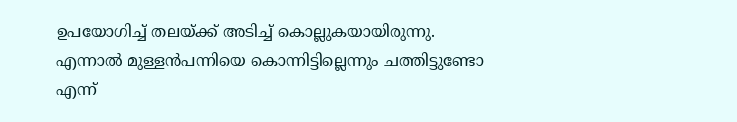ഉപയോഗിച്ച് തലയ്ക്ക് അടിച്ച് കൊല്ലുകയായിരുന്നു. എന്നാൽ മുള്ളൻപന്നിയെ കൊന്നിട്ടില്ലെന്നും ചത്തിട്ടുണ്ടോ എന്ന്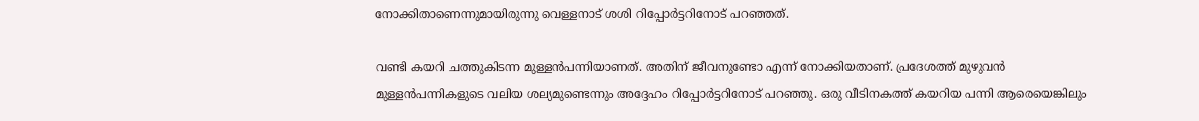നോക്കിതാണെന്നുമായിരുന്നു വെള്ളനാട് ശശി റിപ്പോർട്ടറിനോട് പറഞ്ഞത്.

വണ്ടി കയറി ചത്തുകിടന്ന മുള്ളൻപന്നിയാണത്. അതിന് ജീവനുണ്ടോ എന്ന് നോക്കിയതാണ്. പ്രദേശത്ത് മുഴുവൻ മുള്ളൻപന്നികളുടെ വലിയ ശല്യമുണ്ടെന്നും അദ്ദേഹം റിപ്പോർട്ടറിനോട് പറഞ്ഞു. ഒരു വീടിനകത്ത് കയറിയ പന്നി ആരെയെങ്കിലും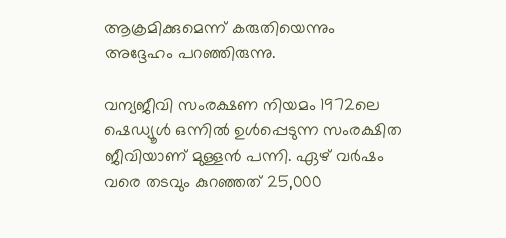ആക്രമിക്കുമെന്ന് കരുതിയെന്നും അദ്ദേഹം പറഞ്ഞിരുന്നു.

വന്യജീവി സംരക്ഷണ നിയമം 1972ലെ ഷെഡ്യൂൾ ഒന്നിൽ ഉൾപ്പെടുന്ന സംരക്ഷിത ജീവിയാണ് മുള്ളൻ പന്നി. ഏഴ് വർഷം വരെ തടവും കുറഞ്ഞത് 25,000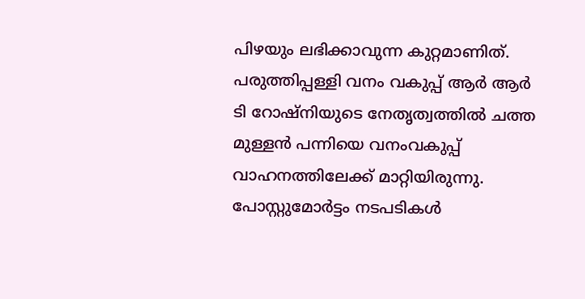പിഴയും ലഭിക്കാവുന്ന കുറ്റമാണിത്. പരുത്തിപ്പള്ളി വനം വകുപ്പ് ആർ ആർ ടി റോഷ്‌നിയുടെ നേതൃത്വത്തിൽ ചത്ത മുള്ളൻ പന്നിയെ വനംവകുപ്പ് വാഹനത്തിലേക്ക് മാറ്റിയിരുന്നു. പോസ്റ്റുമോർട്ടം നടപടികൾ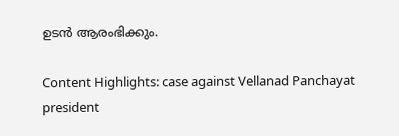ഉടൻ ആരംഭിക്കും.

Content Highlights: case against Vellanad Panchayat president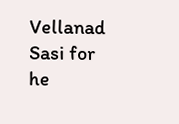Vellanad Sasi for he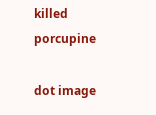killed porcupine

dot image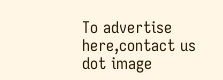To advertise here,contact us
dot image